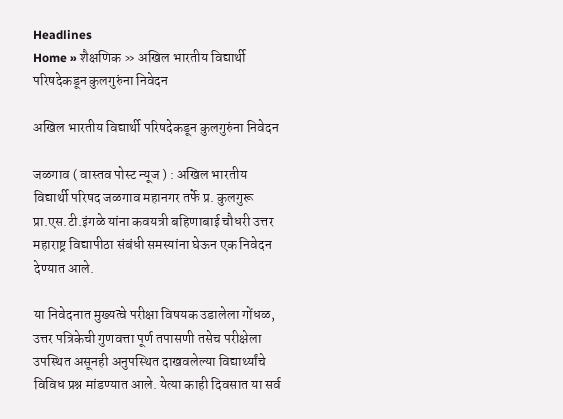Headlines
Home » शैक्षणिक » अखिल भारतीय विद्यार्थी परिषदेकडून कुलगुरुंना निवेदन

अखिल भारतीय विद्यार्थी परिषदेकडून कुलगुरुंना निवेदन

जळगाव ( वास्तव पोस्ट न्यूज ) : अखिल भारतीय विद्यार्थी परिषद जळगाव महानगर तर्फे प्र. कुलगुरू प्रा.एस.टी.इंगळे यांना कवयत्री बहिणाबाई चौधरी उत्तर महाराष्ट्र विद्यापीठा संबंधी समस्यांना घेऊन एक निवेदन देण्यात आले.

या निवेदनात मुख्यत्वे परीक्षा विषयक उडालेला गोंधळ, उत्तर पत्रिकेची गुणवत्ता पूर्ण तपासणी तसेच परीक्षेला उपस्थित असूनही अनुपस्थित दाखवलेल्या विद्यार्थ्यांचे विविध प्रश्न मांडण्यात आले. येत्या काही दिवसात या सर्व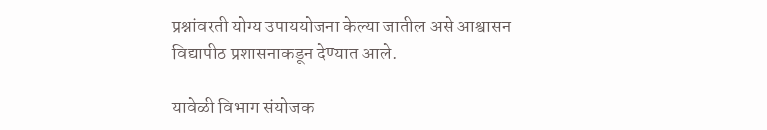प्रश्नांवरती योग्य उपाययोजना केल्या जातील असे आश्वासन विद्यापीठ प्रशासनाकडून देण्यात आले.

यावेळी विभाग संयोजक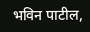भविन पाटील,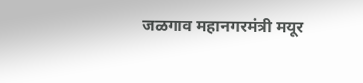जळगाव महानगरमंत्री मयूर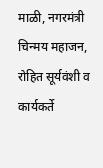माळी, नगरमंत्री चिन्मय महाजन, रोहित सूर्यवंशी व कार्यकर्ते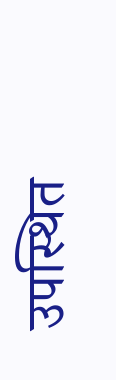उपस्थित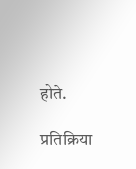होते.

प्रतिक्रिया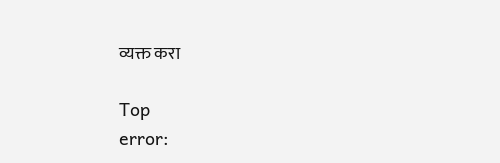व्यक्त करा

Top
error: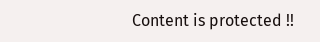Content is protected !!